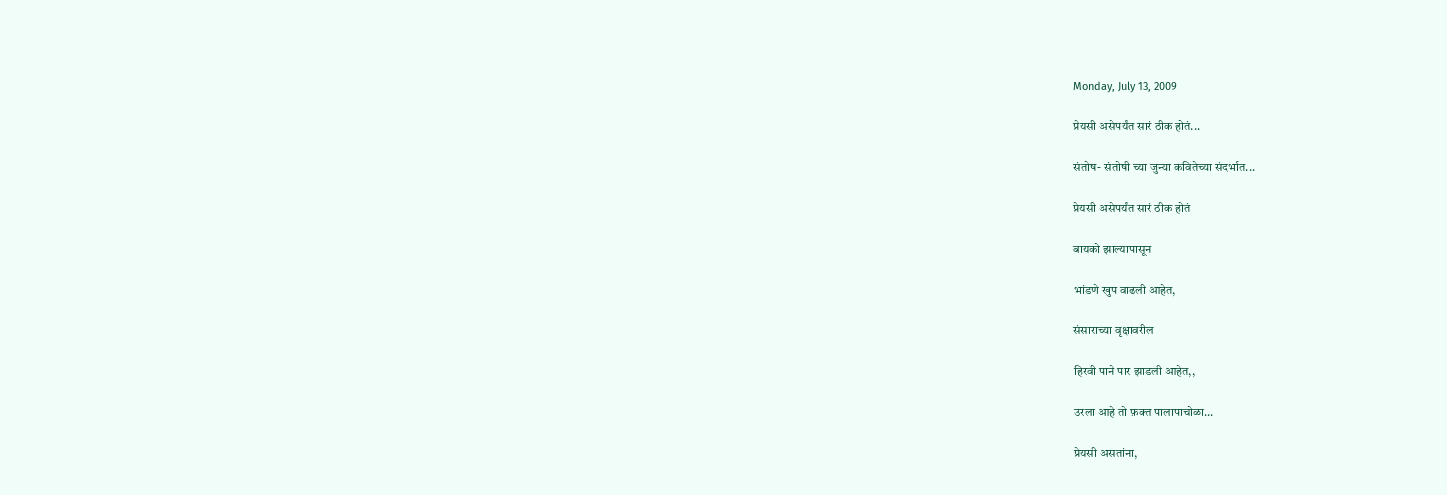Monday, July 13, 2009

प्रेयसी असेपर्यंत सारं ठीक होतं...

संतोष- संतोषी च्या जुन्या कवितेच्या संदर्भात...

प्रेयसी असेपर्यंत सारं ठीक होतं

बायको झाल्यापासून

भांडणे खुप वाढली आहेत,

संसाराच्या वृक्षावरील

हिरवी पाने पार झाडली आहेत,,

उरला आहे तो फ़क्त पालापाचोळा...

प्रेयसी असतांना,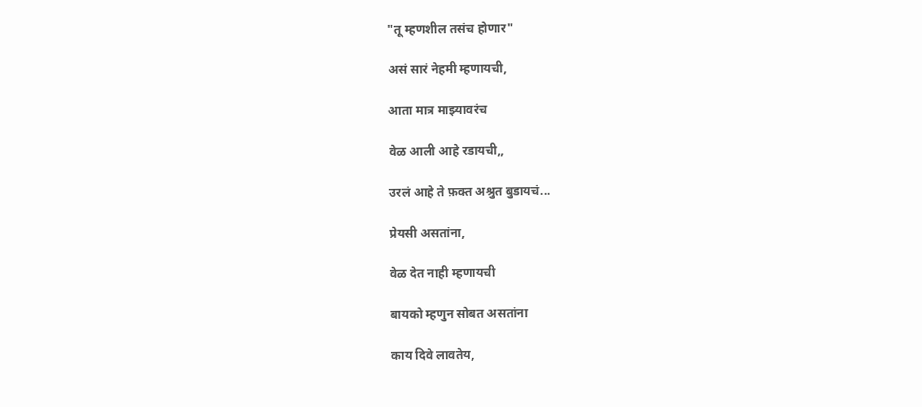"तू म्हणशील तसंच होणार"

असं सारं नेहमी म्हणायची,

आता मात्र माझ्यावरंच

वेळ आली आहे रडायची,,

उरलं आहे ते फ़क्त अश्रुत बुडायचं...

प्रेयसी असतांना,

वेळ देत नाही म्हणायची

बायको म्हणुन सोबत असतांना

काय दिवे लावतेय,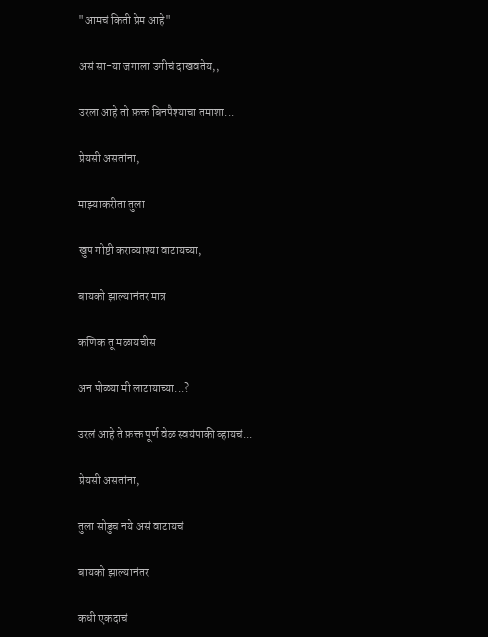"आमचं किती प्रेम आहे"

असं सा-या जगाला उगीचं दाखवतेय,,

उरला आहे तो फ़क्त बिनपैश्याचा तमाशा...

प्रेयसी असतांना,

माझ्याकरीता तुला

खुप गोष्टी कराव्याश्या वाटायच्या,

बायको झाल्यानंतर मात्र

कणिक तू मळायचीस

अन पोळ्या मी लाटायाच्या...?

उरलं आहे ते फ़क्त पूर्ण वेळ स्वयंपाकी व्हायचं...

प्रेयसी असतांना,

तुला सोडुच नये असं वाटायचं

बायको झाल्यानंतर

कधी एकदाचं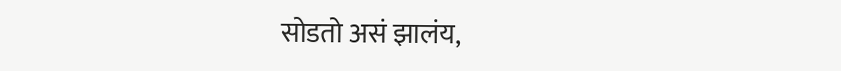सोडतो असं झालंय,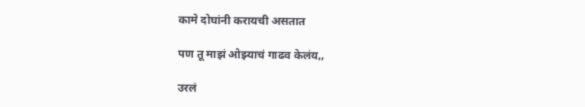कामे दोघांनी करायची असतात

पण तू माझं ओझ्याचं गाढव केलंय,,

उरलं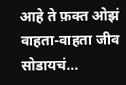आहे ते फ़क्त ओझं वाहता-वाहता जीव सोडायचं...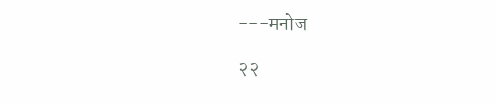---मनोज

२२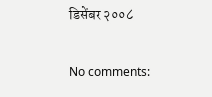डिसेंबर २००८

No comments: